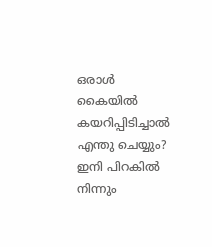ഒരാൾ കൈയിൽ കയറിപ്പിടിച്ചാൽ എന്തു ചെയ്യും? ഇനി പിറകിൽ നിന്നും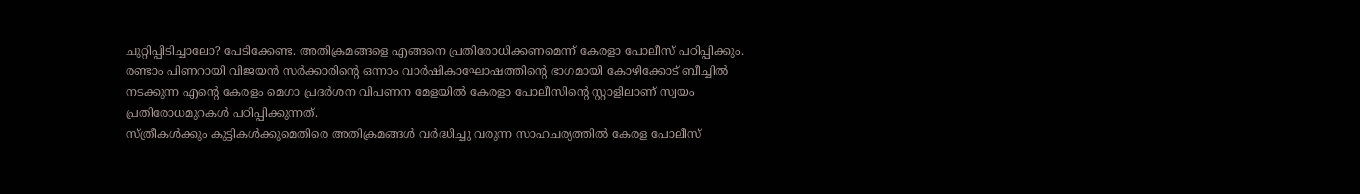ചുറ്റിപ്പിടിച്ചാലോ? പേടിക്കേണ്ട. അതിക്രമങ്ങളെ എങ്ങനെ പ്രതിരോധിക്കണമെന്ന് കേരളാ പോലീസ് പഠിപ്പിക്കും. രണ്ടാം പിണറായി വിജയൻ സർക്കാരിന്റെ ഒന്നാം വാർഷികാഘോഷത്തിന്റെ ഭാഗമായി കോഴിക്കോട് ബീച്ചിൽ നടക്കുന്ന എന്റെ കേരളം മെഗാ പ്രദർശന വിപണന മേളയിൽ കേരളാ പോലീസിന്റെ സ്റ്റാളിലാണ് സ്വയം പ്രതിരോധമുറകൾ പഠിപ്പിക്കുന്നത്.
സ്ത്രീകൾക്കും കുട്ടികൾക്കുമെതിരെ അതിക്രമങ്ങൾ വർദ്ധിച്ചു വരുന്ന സാഹചര്യത്തിൽ കേരള പോലീസ്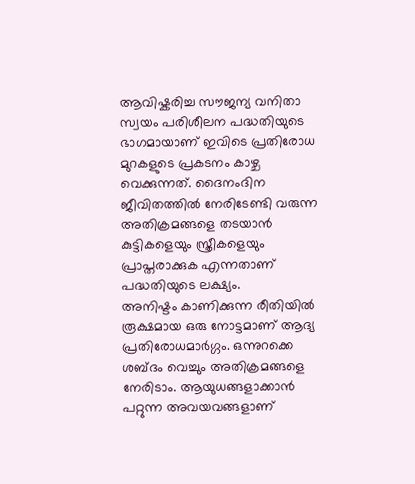ആവിഷ്കരിച്ച സൗജന്യ വനിതാ സ്വയം പരിശീലന പദ്ധതിയുടെ ഭാഗമായാണ് ഇവിടെ പ്രതിരോധ മുറകളുടെ പ്രകടനം കാഴ്ച വെക്കുന്നത്. ദൈനംദിന ജീവിതത്തിൽ നേരിടേണ്ടി വരുന്ന അതിക്രമങ്ങളെ തടയാൻ കുട്ടികളെയും സ്ത്രീകളെയും പ്രാപ്തരാക്കുക എന്നതാണ് പദ്ധതിയുടെ ലക്ഷ്യം.
അനിഷ്ടം കാണിക്കുന്ന രീതിയിൽ രൂക്ഷമായ ഒരു നോട്ടമാണ് ആദ്യ പ്രതിരോധമാർഗ്ഗം. ഒന്നുറക്കെ ശബ്ദം വെച്ചും അതിക്രമങ്ങളെ നേരിടാം. ആയുധങ്ങളാക്കാൻ പറ്റുന്ന അവയവങ്ങളാണ്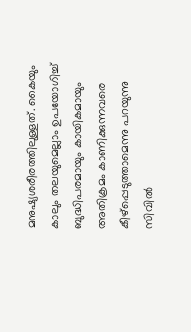മനുഷ്യശരീരത്തിലുള്ളത്. കൈയും കാലും തലയുമെല്ലാം ഉപയോഗിച്ച് ബുദ്ധിപരമായും കായികമായും അതിക്രമം കാണിക്കുന്നവരെ കീഴ്പ്പെടുത്താമെന്നു പറയുന്നു സിവിൽ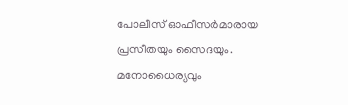പോലീസ് ഓഫീസർമാരായ പ്രസീതയും സൈദയും. മനോധൈര്യവും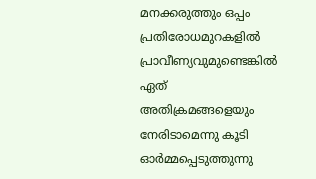മനക്കരുത്തും ഒപ്പം പ്രതിരോധമുറകളിൽ പ്രാവീണ്യവുമുണ്ടെങ്കിൽ ഏത് അതിക്രമങ്ങളെയും നേരിടാമെന്നു കൂടി ഓർമ്മപ്പെടുത്തുന്നു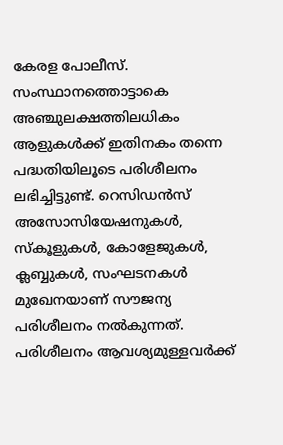കേരള പോലീസ്.
സംസ്ഥാനത്തൊട്ടാകെ അഞ്ചുലക്ഷത്തിലധികം ആളുകൾക്ക് ഇതിനകം തന്നെ പദ്ധതിയിലൂടെ പരിശീലനം ലഭിച്ചിട്ടുണ്ട്. റെസിഡൻസ് അസോസിയേഷനുകൾ, സ്കൂളുകൾ, കോളേജുകൾ, ക്ലബ്ബുകൾ, സംഘടനകൾ മുഖേനയാണ് സൗജന്യ പരിശീലനം നൽകുന്നത്. പരിശീലനം ആവശ്യമുള്ളവർക്ക്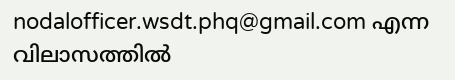nodalofficer.wsdt.phq@gmail.com എന്ന വിലാസത്തിൽ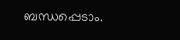ബന്ധപ്പെടാം.